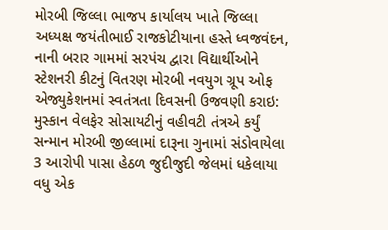મોરબી જિલ્લા ભાજપ કાર્યાલય ખાતે જિલ્લા અધ્યક્ષ જયંતીભાઈ રાજકોટીયાના હસ્તે ધ્વજવંદન, નાની બરાર ગામમાં સરપંચ દ્વારા વિદ્યાર્થીઓને સ્ટેશનરી કીટનું વિતરણ મોરબી નવયુગ ગ્રૂપ ઓફ એજ્યુકેશનમાં સ્વતંત્રતા દિવસની ઉજવણી કરાઇ: મુસ્કાન વેલફેર સોસાયટીનું વહીવટી તંત્રએ કર્યું સન્માન મોરબી જીલ્લામાં દારૂના ગુનામાં સંડોવાયેલા 3 આરોપી પાસા હેઠળ જુદીજુદી જેલમાં ધકેલાયા વધુ એક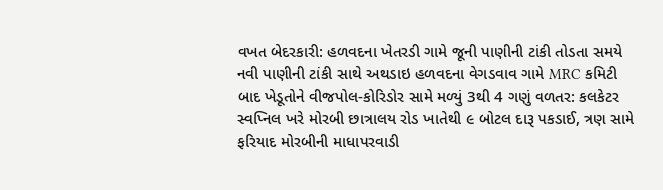વખત બેદરકારી: હળવદના ખેતરડી ગામે જૂની પાણીની ટાંકી તોડતા સમયે નવી પાણીની ટાંકી સાથે અથડાઇ હળવદના વેગડવાવ ગામે MRC કમિટી બાદ ખેડૂતોને વીજપોલ-કોરિડોર સામે મળ્યું 3થી 4 ગણું વળતર: કલકેટર સ્વપ્નિલ ખરે મોરબી છાત્રાલય રોડ ખાતેથી ૯ બોટલ દારૂ પકડાઈ, ત્રણ સામે ફરિયાદ મોરબીની માધાપરવાડી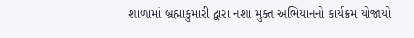શાળામાં બ્રહ્માકુમારી દ્વારા નશા મુક્ત અભિયાનનો કાર્યક્રમ યોજાયો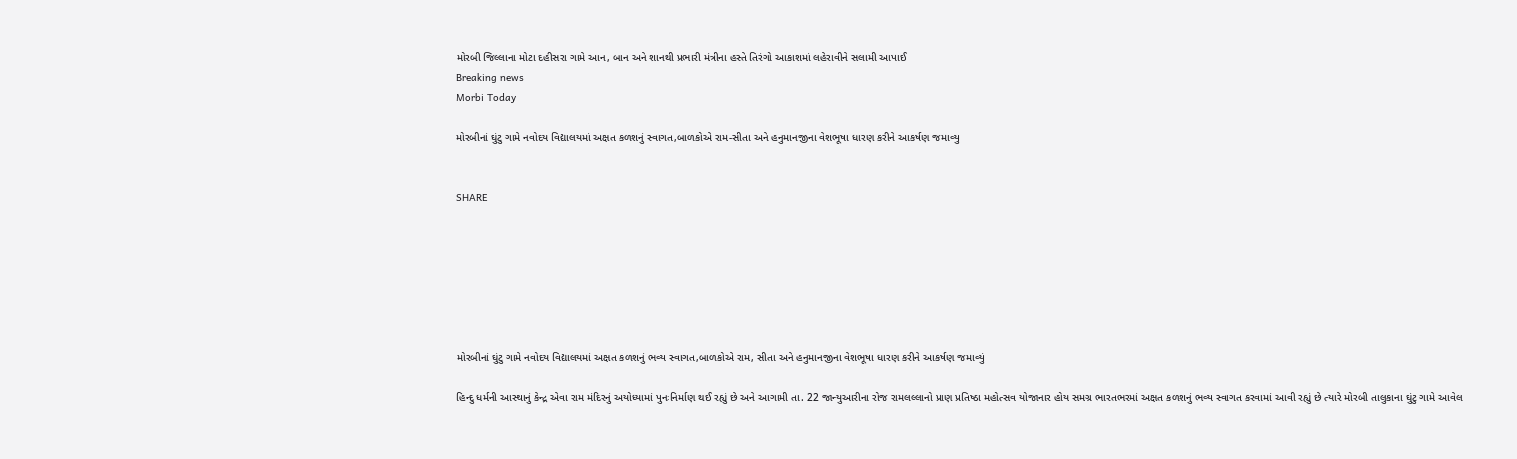મોરબી જિલ્લાના મોટા દહીસરા ગામે આન, બાન અને શાનથી પ્રભારી મંત્રીના હસ્તે તિરંગો આકાશમાં લહેરાવીને સલામી આપાઈ
Breaking news
Morbi Today

મોરબીનાં ઘુંટુ ગામે નવોદય વિદ્યાલયમાં અક્ષત કળશનું સ્વાગત,બાળકોએ રામ-સીતા અને હનુમાનજીના વેશભૂષા ધારણ કરીને આકર્ષણ જમાવ્યુ


SHARE







મોરબીનાં ઘુંટુ ગામે નવોદય વિદ્યાલયમાં અક્ષત કળશનું ભવ્ય સ્વાગત,બાળકોએ રામ, સીતા અને હનુમાનજીના વેશભૂષા ધારણ કરીને આકર્ષણ જમાવ્યું

હિન્દુ ધર્મની આસ્થાનું કેન્દ્ર એવા રામ મંદિરનું અયોધ્યામાં પુનઃનિર્માણ થઈ રહ્યું છે અને આગામી તા. 22 જાન્યુઆરીના રોજ રામલલ્લાનો પ્રાણ પ્રતિષ્ઠા મહોત્સવ યોજાનાર હોય સમગ્ર ભારતભરમાં અક્ષત કળશનું ભવ્ય સ્વાગત કરવામાં આવી રહ્યું છે ત્યારે મોરબી તાલુકાના ઘુંટુ ગામે આવેલ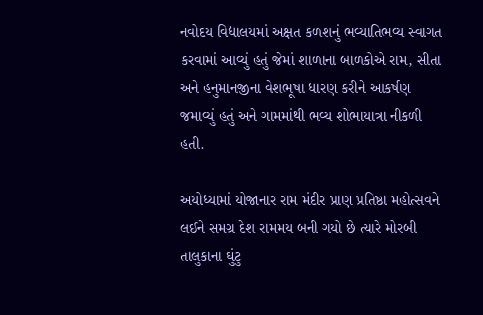નવોદય વિદ્યાલયમાં અક્ષત કળશનું ભવ્યાતિભવ્ય સ્વાગત કરવામાં આવ્યું હતું જેમાં શાળાના બાળકોએ રામ, સીતા અને હનુમાનજીના વેશભૂષા ધારણ કરીને આકર્ષણ જમાવ્યું હતું અને ગામમાંથી ભવ્ય શોભાયાત્રા નીકળી હતી.

અયોધ્યામાં યોજાનાર રામ મંદીર પ્રાણ પ્રતિષ્ઠા મહોત્સવને લઈને સમગ્ર દેશ રામમય બની ગયો છે ત્યારે મોરબી તાલુકાના ઘુંટુ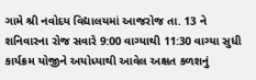ગામે શ્રી નવોદય વિદ્યાલયમાં આજરોજ તા. 13 ને શનિવારના રોજ સવારે 9:00 વાગ્યાથી 11:30 વાગ્યા સુધી કાર્યક્રમ યોજીને અયોધ્યાથી આવેલ અક્ષત કળશનું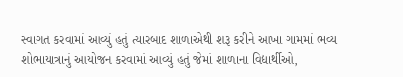સ્વાગત કરવામાં આવ્યું હતું ત્યારબાદ શાળાએથી શરૂ કરીને આખા ગામમાં ભવ્ય શોભાયાત્રાનું આયોજન કરવામાં આવ્યું હતું જેમાં શાળાના વિદ્યાર્થીઓ,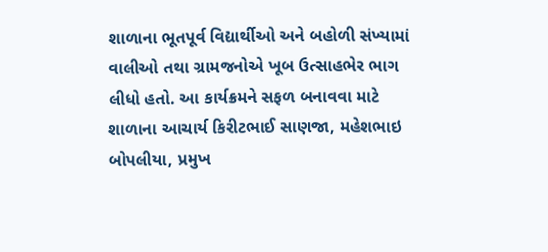શાળાના ભૂતપૂર્વ વિદ્યાર્થીઓ અને બહોળી સંખ્યામાં વાલીઓ તથા ગ્રામજનોએ ખૂબ ઉત્સાહભેર ભાગ લીધો હતો. આ કાર્યક્રમને સફળ બનાવવા માટે શાળાના આચાર્ય કિરીટભાઈ સાણજા, મહેશભાઇ બોપલીયા, પ્રમુખ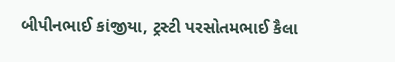બીપીનભાઈ કાંજીયા, ટ્રસ્ટી પરસોતમભાઈ કૈલા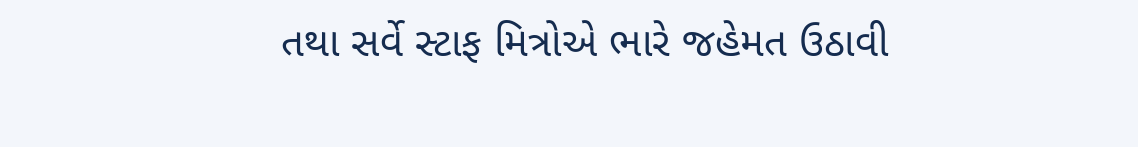તથા સર્વે સ્ટાફ મિત્રોએ ભારે જહેમત ઉઠાવી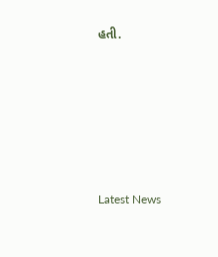હતી.






Latest News